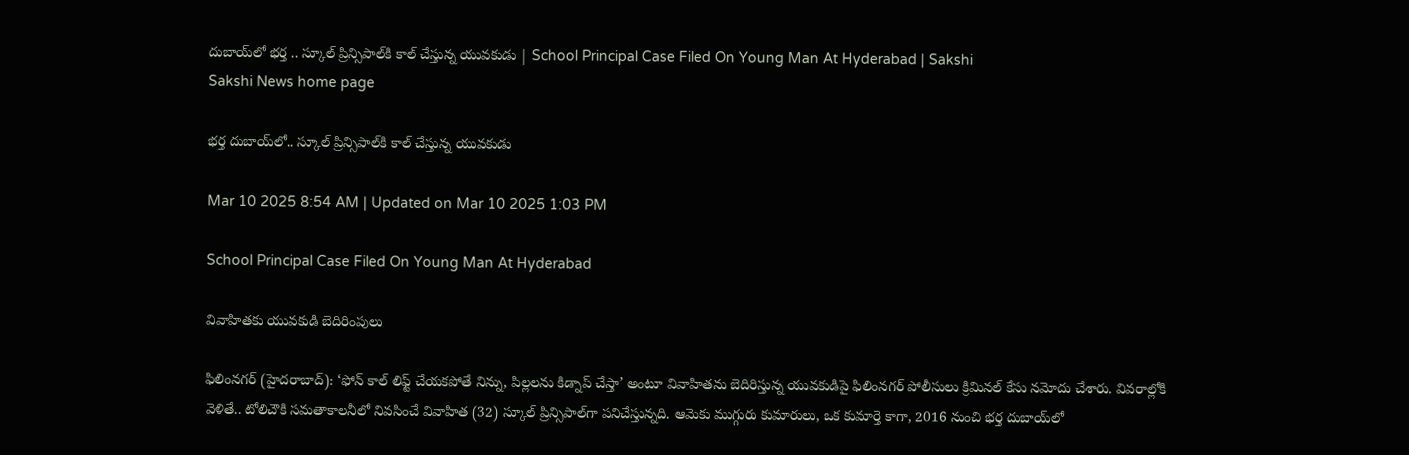దుబాయ్‌లో భర్త .. స్కూల్‌ ప్రిన్సిపాల్‌కి కాల్‌ చేస్తున్న యువకుడు | School Principal Case Filed On Young Man At Hyderabad | Sakshi
Sakshi News home page

భర్త దుబాయ్‌లో.. స్కూల్‌ ప్రిన్సిపాల్‌కి కాల్‌ చేస్తున్న యువకుడు

Mar 10 2025 8:54 AM | Updated on Mar 10 2025 1:03 PM

School Principal Case Filed On Young Man At Hyderabad

వివాహితకు యువకుడి బెదిరింపులు

ఫిలింనగర్‌ (హైదరాబాద్‌): ‘ఫోన్‌ కాల్‌ లిఫ్ట్‌ చేయకపోతే నిన్ను, పిల్లలను కిడ్నాప్‌ చేస్తా’ అంటూ వివాహితను బెదిరిస్తున్న యువకుడిపై ఫిలింనగర్‌ పోలీసులు క్రిమినల్‌ కేసు నమోదు చేశారు. వివరాల్లోకి వెళితే.. టోలిచౌకి సమతాకాలనీలో నివసించే వివాహిత (32) స్కూల్‌ ప్రిన్సిపాల్‌గా పనిచేస్తున్నది. ఆమెకు ముగ్గురు కుమారులు, ఒక కుమార్తె కాగా, 2016 నుంచి భర్త దుబాయ్‌లో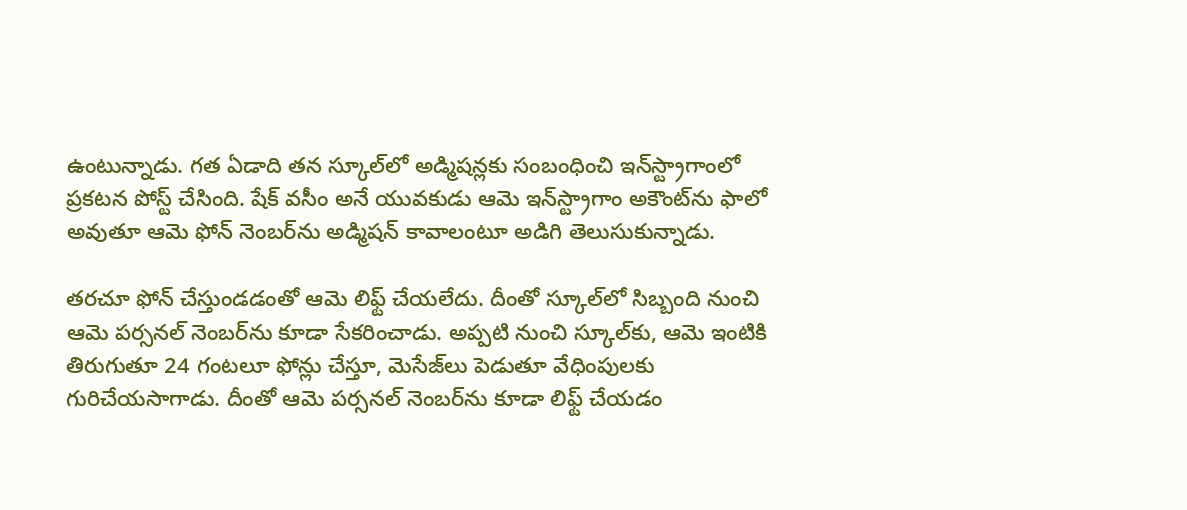ఉంటున్నాడు. గత ఏడాది తన స్కూల్‌లో అడ్మిషన్లకు సంబంధించి ఇన్‌స్ట్రాగాంలో ప్రకటన పోస్ట్‌ చేసింది. షేక్‌ వసీం అనే యువకుడు ఆమె ఇన్‌స్ట్రాగాం అకౌంట్‌ను ఫాలో అవుతూ ఆమె ఫోన్‌ నెంబర్‌ను అడ్మిషన్‌ కావాలంటూ అడిగి తెలుసుకున్నాడు.

తరచూ ఫోన్‌ చేస్తుండడంతో ఆమె లిఫ్ట్‌ చేయలేదు. దీంతో స్కూల్‌లో సిబ్బంది నుంచి ఆమె పర్సనల్‌ నెంబర్‌ను కూడా సేకరించాడు. అప్పటి నుంచి స్కూల్‌కు, ఆమె ఇంటికి తిరుగుతూ 24 గంటలూ ఫోన్లు చేస్తూ, మెసేజ్‌లు పెడుతూ వేధింపులకు గురిచేయసాగాడు. దీంతో ఆమె పర్సనల్‌ నెంబర్‌ను కూడా లిఫ్ట్‌ చేయడం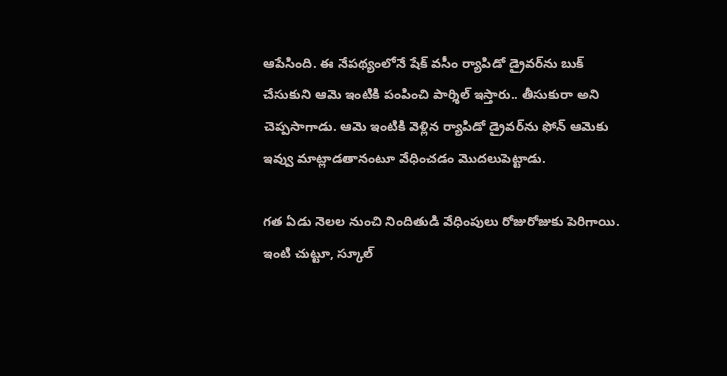ఆపేసింది. ఈ నేపథ్యంలోనే షేక్‌ వసీం ర్యాపిడో డ్రైవర్‌ను బుక్‌ చేసుకుని ఆమె ఇంటికి పంపించి పార్శిల్‌ ఇస్తారు.. తీసుకురా అని చెప్పసాగాడు. ఆమె ఇంటికి వెళ్లిన ర్యాపిడో డ్రైవర్‌ను ఫోన్‌ ఆమెకు ఇవ్వు మాట్లాడతానంటూ వేధించడం మొదలుపెట్టాడు.

గత ఏడు నెలల నుంచి నిందితుడి వేధింపులు రోజురోజుకు పెరిగాయి. ఇంటి చుట్టూ, స్కూల్‌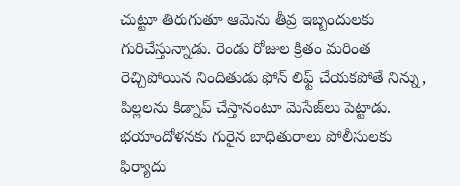చుట్టూ తిరుగుతూ ఆమెను తీవ్ర ఇబ్బందులకు గురిచేస్తున్నాడు. రెండు రోజుల క్రితం మరింత రెచ్చిపోయిన నిందితుడు ఫోన్‌ లిఫ్ట్‌ చేయకపోతే నిన్ను, పిల్లలను కిడ్నాప్‌ చేస్తానంటూ మెసేజ్‌లు పెట్టాడు. భయాందోళనకు గురైన బాధితురాలు పోలీసులకు ఫిర్యాదు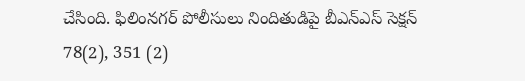చేసింది. ఫిలింనగర్‌ పోలీసులు నిందితుడిపై బీఎన్‌ఎస్‌ సెక్షన్‌ 78(2), 351 (2)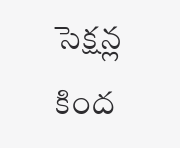సెక్షన్ల కింద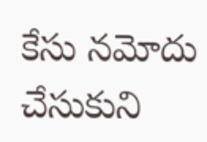కేసు నమోదు చేసుకుని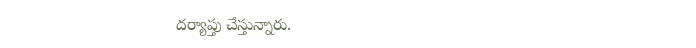దర్యాప్తు చేస్తున్నారు.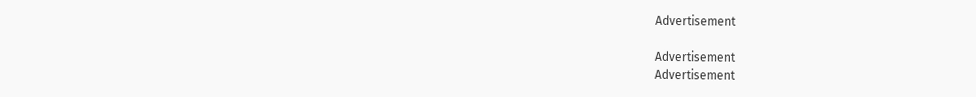Advertisement

Advertisement
Advertisement